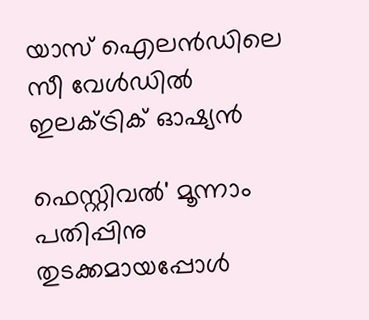യാസ് ഐലന്‍ഡിലെ സീ വേള്‍ഡില്‍ ഇലക്ട്രിക് ഓഷ്യന്‍

ഫെസ്റ്റിവല്‍' മൂന്നാം പതിപ്പിനു തുടക്കമായപ്പോൾ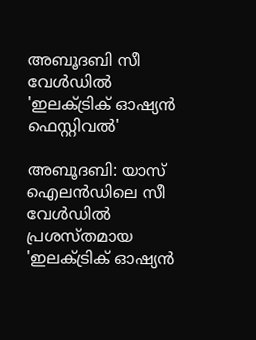അബൂദബി സീ വേള്‍ഡില്‍ 'ഇലക്ട്രിക് ഓഷ്യന്‍ ഫെസ്റ്റിവൽ'

അബൂദബി: യാസ് ഐലന്‍ഡിലെ സീ വേള്‍ഡില്‍ പ്രശസ്തമായ 'ഇലക്ട്രിക് ഓഷ്യന്‍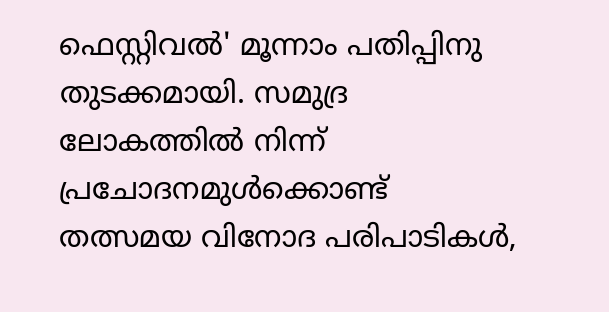ഫെസ്റ്റിവല്‍' മൂന്നാം പതിപ്പിനു തുടക്കമായി. സമുദ്ര ലോകത്തില്‍ നിന്ന് പ്രചോദനമുള്‍ക്കൊണ്ട് തത്സമയ വിനോദ പരിപാടികള്‍,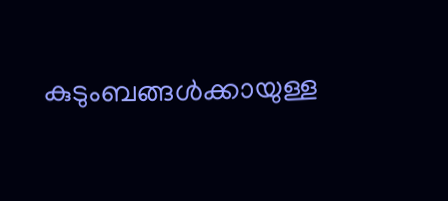കുടുംബങ്ങള്‍ക്കായുള്ള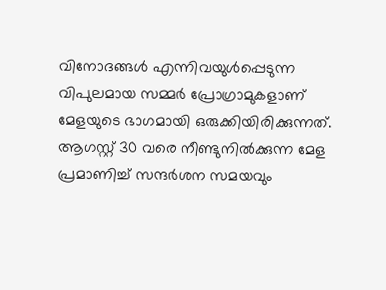വിനോദങ്ങള്‍ എന്നിവയുള്‍പ്പെടുന്ന വിപുലമായ സമ്മര്‍ പ്രോഗ്രാമുകളാണ് മേളയുടെ ഭാഗമായി ഒരുക്കിയിരിക്കുന്നത്. ആഗസ്റ്റ് 30 വരെ നീണ്ടുനില്‍ക്കുന്ന മേള പ്രമാണിച്ച് സന്ദര്‍ശന സമയവും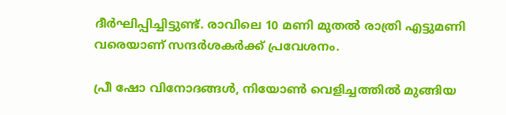ദീര്‍ഘിപ്പിച്ചിട്ടുണ്ട്. രാവിലെ 10 മണി മുതല്‍ രാത്രി എട്ടുമണി വരെയാണ് സന്ദര്‍ശകര്‍ക്ക് പ്രവേശനം.

പ്രീ ഷോ വിനോദങ്ങള്‍, നിയോണ്‍ വെളിച്ചത്തില്‍ മുങ്ങിയ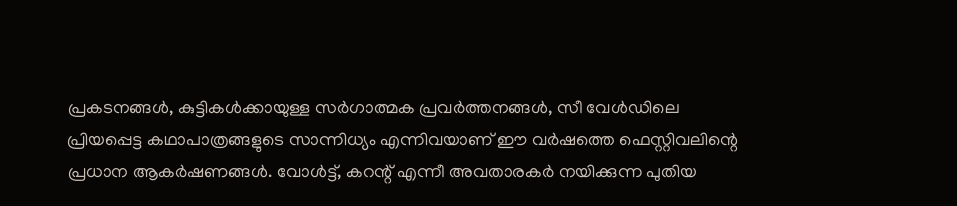പ്രകടനങ്ങള്‍, കുട്ടികള്‍ക്കായുള്ള സര്‍ഗാത്മക പ്രവര്‍ത്തനങ്ങള്‍, സീ വേള്‍ഡിലെ പ്രിയപ്പെട്ട കഥാപാത്രങ്ങളുടെ സാന്നിധ്യം എന്നിവയാണ് ഈ വര്‍ഷത്തെ ഫെസ്റ്റിവലിന്റെ പ്രധാന ആകര്‍ഷണങ്ങള്‍. വോള്‍ട്ട്, കറന്റ് എന്നീ അവതാരകര്‍ നയിക്കുന്ന പുതിയ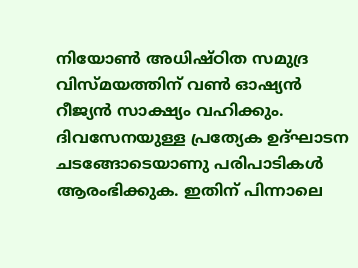നിയോണ്‍ അധിഷ്ഠിത സമുദ്ര വിസ്മയത്തിന് വണ്‍ ഓഷ്യന്‍ റീജ്യന്‍ സാക്ഷ്യം വഹിക്കും. ദിവസേനയുള്ള പ്രത്യേക ഉദ്ഘാടന ചടങ്ങോടെയാണു പരിപാടികള്‍ ആരംഭിക്കുക. ഇതിന് പിന്നാലെ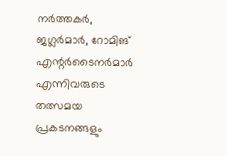നര്‍ത്തകര്‍, ജഗ്ലര്‍മാര്‍, റോമിങ് എന്റര്‍ടൈനര്‍മാര്‍ എന്നിവരുടെ തത്സമയ പ്രകടനങ്ങളും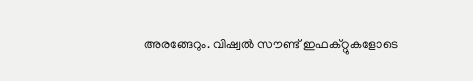അരങ്ങേറും. വിഷ്വല്‍ സൗണ്ട് ഇഫക്റ്റുകളോടെ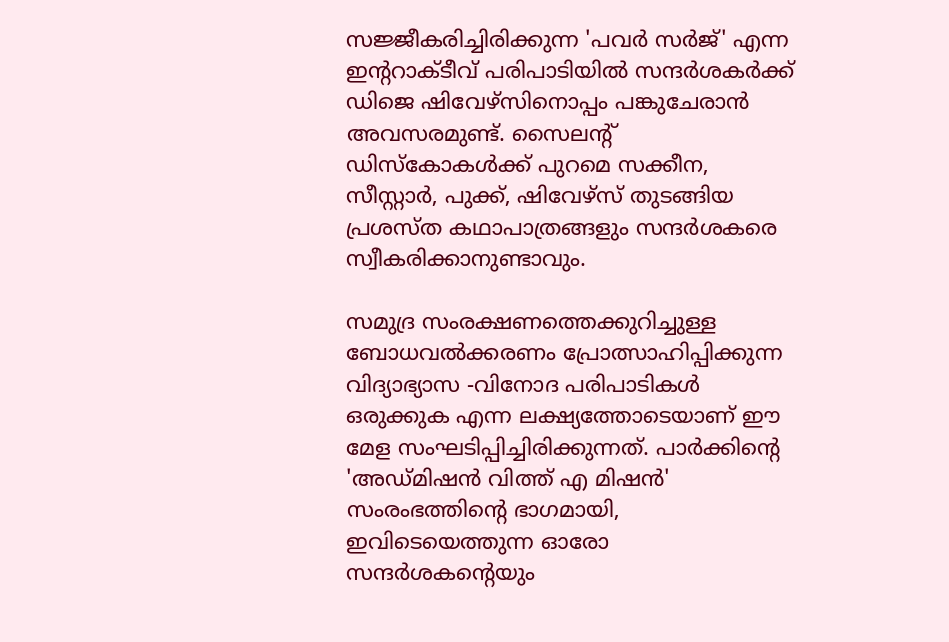സജ്ജീകരിച്ചിരിക്കുന്ന 'പവര്‍ സര്‍ജ്' എന്ന ഇന്ററാക്ടീവ് പരിപാടിയില്‍ സന്ദര്‍ശകര്‍ക്ക് ഡിജെ ഷിവേഴ്‌സിനൊപ്പം പങ്കുചേരാന്‍ അവസരമുണ്ട്. സൈലന്റ് ഡിസ്‌കോകള്‍ക്ക് പുറമെ സക്കീന, സീസ്റ്റാര്‍, പുക്ക്, ഷിവേഴ്‌സ് തുടങ്ങിയ പ്രശസ്ത കഥാപാത്രങ്ങളും സന്ദര്‍ശകരെ സ്വീകരിക്കാനുണ്ടാവും.

സമുദ്ര സംരക്ഷണത്തെക്കുറിച്ചുള്ള ബോധവല്‍ക്കരണം പ്രോത്സാഹിപ്പിക്കുന്ന വിദ്യാഭ്യാസ -വിനോദ പരിപാടികള്‍ ഒരുക്കുക എന്ന ലക്ഷ്യത്തോടെയാണ് ഈ മേള സംഘടിപ്പിച്ചിരിക്കുന്നത്. പാര്‍ക്കിന്റെ 'അഡ്മിഷന്‍ വിത്ത് എ മിഷന്‍' സംരംഭത്തിന്റെ ഭാഗമായി, ഇവിടെയെത്തുന്ന ഓരോ സന്ദര്‍ശകന്റെയും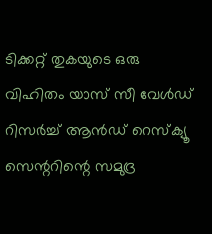ടിക്കറ്റ് തുകയുടെ ഒരു വിഹിതം യാസ് സീ വേള്‍ഡ് റിസര്‍ച്ച് ആൻഡ് റെസ്‌ക്യൂ സെന്ററിന്റെ സമുദ്ര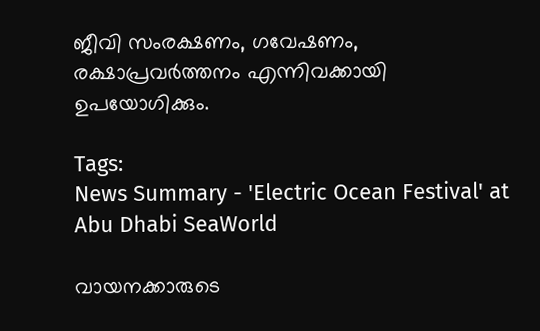ജീവി സംരക്ഷണം, ഗവേഷണം, രക്ഷാപ്രവര്‍ത്തനം എന്നിവക്കായി ഉപയോഗിക്കും.

Tags:
News Summary - 'Electric Ocean Festival' at Abu Dhabi SeaWorld

വായനക്കാരുടെ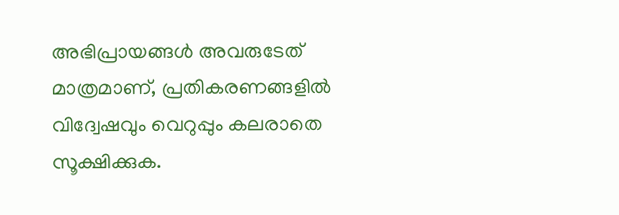അഭിപ്രായങ്ങള്‍ അവരുടേത് മാത്രമാണ്, പ്രതികരണങ്ങളിൽ വിദ്വേഷവും വെറുപ്പും കലരാതെ സൂക്ഷിക്കുക.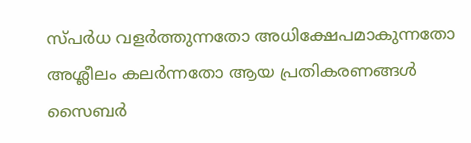സ്പർധ വളർത്തുന്നതോ അധിക്ഷേപമാകുന്നതോ അശ്ലീലം കലർന്നതോ ആയ പ്രതികരണങ്ങൾ സൈബർ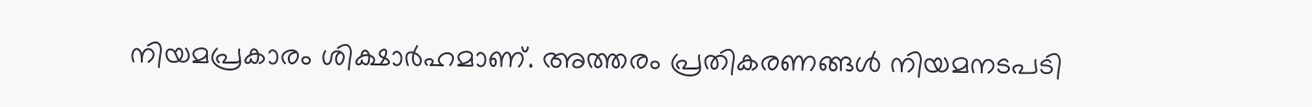നിയമപ്രകാരം ശിക്ഷാർഹമാണ്. അത്തരം പ്രതികരണങ്ങൾ നിയമനടപടി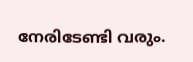നേരിടേണ്ടി വരും.